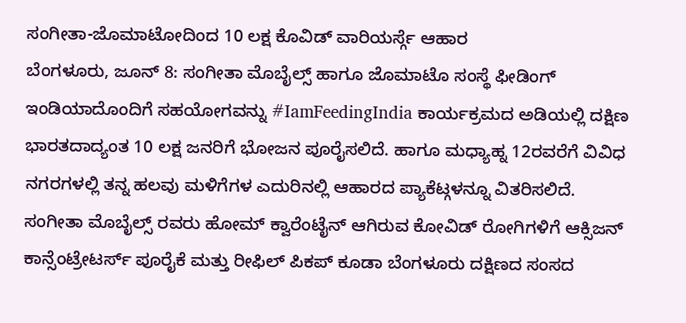ಸಂಗೀತಾ-ಜೊಮಾಟೋದಿಂದ 10 ಲಕ್ಷ ಕೊವಿಡ್ ವಾರಿಯರ್ಸ್ಗೆ ಆಹಾರ
ಬೆಂಗಳೂರು, ಜೂನ್ 8: ಸಂಗೀತಾ ಮೊಬೈಲ್ಸ್ ಹಾಗೂ ಜೊಮಾಟೊ ಸಂಸ್ಥೆ ಫೀಡಿಂಗ್ ಇಂಡಿಯಾದೊಂದಿಗೆ ಸಹಯೋಗವನ್ನು #IamFeedingIndia ಕಾರ್ಯಕ್ರಮದ ಅಡಿಯಲ್ಲಿ ದಕ್ಷಿಣ ಭಾರತದಾದ್ಯಂತ 10 ಲಕ್ಷ ಜನರಿಗೆ ಭೋಜನ ಪೂರೈಸಲಿದೆ. ಹಾಗೂ ಮಧ್ಯಾಹ್ನ 12ರವರೆಗೆ ವಿವಿಧ ನಗರಗಳಲ್ಲಿ ತನ್ನ ಹಲವು ಮಳಿಗೆಗಳ ಎದುರಿನಲ್ಲಿ ಆಹಾರದ ಪ್ಯಾಕೆಟ್ಗಳನ್ನೂ ವಿತರಿಸಲಿದೆ.
ಸಂಗೀತಾ ಮೊಬೈಲ್ಸ್ ರವರು ಹೋಮ್ ಕ್ವಾರೆಂಟೈನ್ ಆಗಿರುವ ಕೋವಿಡ್ ರೋಗಿಗಳಿಗೆ ಆಕ್ಸಿಜನ್ ಕಾನ್ಸೆಂಟ್ರೇಟರ್ಸ್ ಪೂರೈಕೆ ಮತ್ತು ರೀಫಿಲ್ ಪಿಕಪ್ ಕೂಡಾ ಬೆಂಗಳೂರು ದಕ್ಷಿಣದ ಸಂಸದ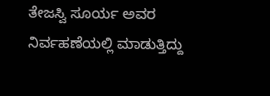ತೇಜಸ್ವಿ ಸೂರ್ಯ ಅವರ ನಿರ್ವಹಣೆಯಲ್ಲಿ ಮಾಡುತ್ತಿದ್ದು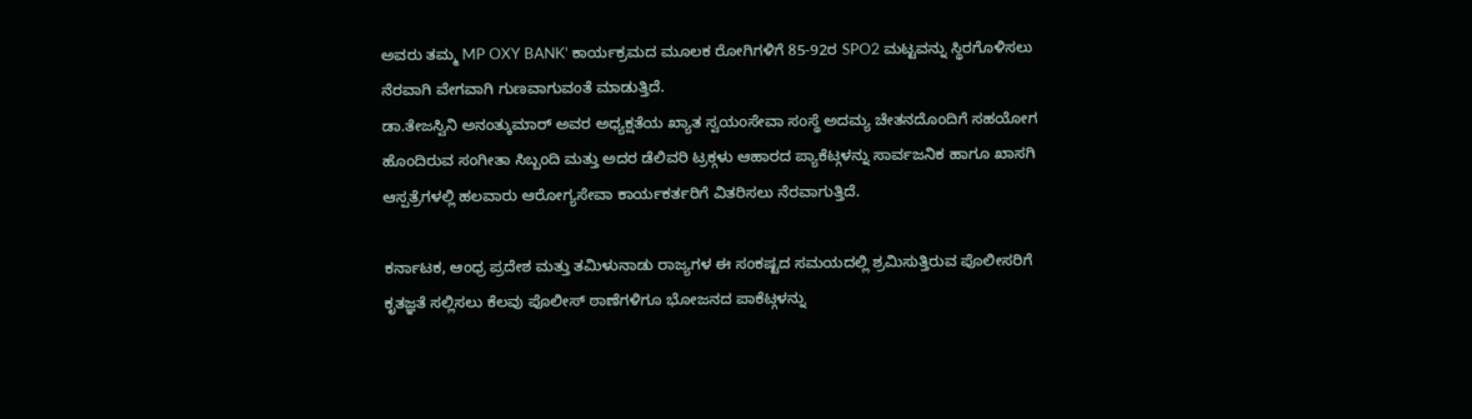ಅವರು ತಮ್ಮ MP OXY BANK' ಕಾರ್ಯಕ್ರಮದ ಮೂಲಕ ರೋಗಿಗಳಿಗೆ 85-92ರ SPO2 ಮಟ್ಟವನ್ನು ಸ್ಥಿರಗೊಳಿಸಲು ನೆರವಾಗಿ ವೇಗವಾಗಿ ಗುಣವಾಗುವಂತೆ ಮಾಡುತ್ತಿದೆ.
ಡಾ.ತೇಜಸ್ವಿನಿ ಅನಂತ್ಕುಮಾರ್ ಅವರ ಅಧ್ಯಕ್ಷತೆಯ ಖ್ಯಾತ ಸ್ವಯಂಸೇವಾ ಸಂಸ್ಥೆ ಅದಮ್ಯ ಚೇತನದೊಂದಿಗೆ ಸಹಯೋಗ ಹೊಂದಿರುವ ಸಂಗೀತಾ ಸಿಬ್ಬಂದಿ ಮತ್ತು ಅದರ ಡೆಲಿವರಿ ಟ್ರಕ್ಗಳು ಆಹಾರದ ಪ್ಯಾಕೆಟ್ಗಳನ್ನು ಸಾರ್ವಜನಿಕ ಹಾಗೂ ಖಾಸಗಿ ಆಸ್ಪತ್ರೆಗಳಲ್ಲಿ ಹಲವಾರು ಆರೋಗ್ಯಸೇವಾ ಕಾರ್ಯಕರ್ತರಿಗೆ ವಿತರಿಸಲು ನೆರವಾಗುತ್ತಿದೆ.

ಕರ್ನಾಟಕ, ಆಂಧ್ರ ಪ್ರದೇಶ ಮತ್ತು ತಮಿಳುನಾಡು ರಾಜ್ಯಗಳ ಈ ಸಂಕಷ್ಟದ ಸಮಯದಲ್ಲಿ ಶ್ರಮಿಸುತ್ತಿರುವ ಪೊಲೀಸರಿಗೆ ಕೃತಜ್ಞತೆ ಸಲ್ಲಿಸಲು ಕೆಲವು ಪೊಲೀಸ್ ಠಾಣೆಗಳಿಗೂ ಭೋಜನದ ಪಾಕೆಟ್ಗಳನ್ನು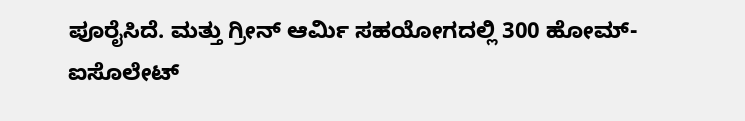ಪೂರೈಸಿದೆ. ಮತ್ತು ಗ್ರೀನ್ ಆರ್ಮಿ ಸಹಯೋಗದಲ್ಲಿ 300 ಹೋಮ್-ಐಸೊಲೇಟ್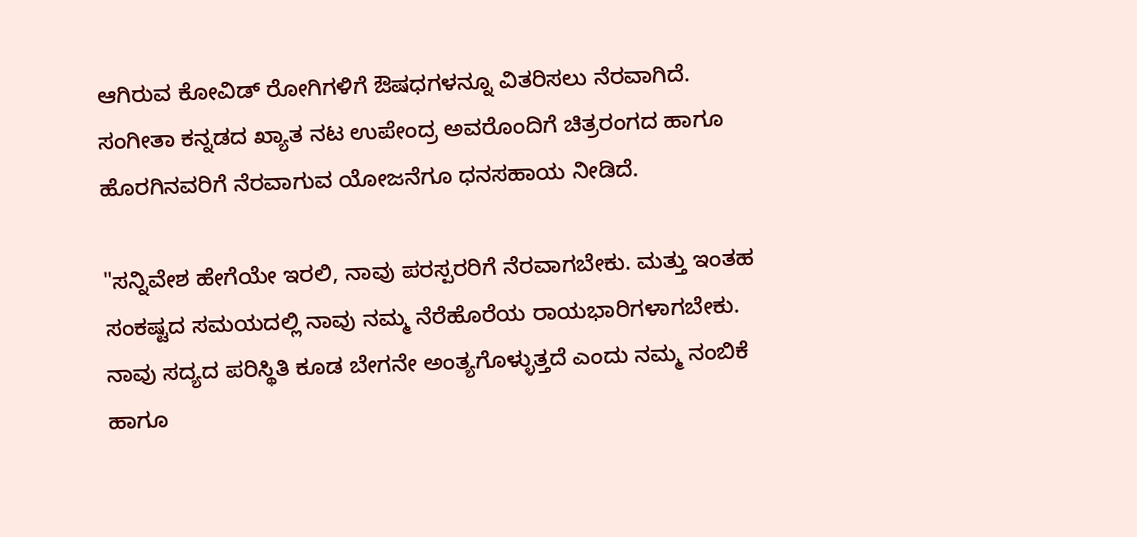ಆಗಿರುವ ಕೋವಿಡ್ ರೋಗಿಗಳಿಗೆ ಔಷಧಗಳನ್ನೂ ವಿತರಿಸಲು ನೆರವಾಗಿದೆ.
ಸಂಗೀತಾ ಕನ್ನಡದ ಖ್ಯಾತ ನಟ ಉಪೇಂದ್ರ ಅವರೊಂದಿಗೆ ಚಿತ್ರರಂಗದ ಹಾಗೂ ಹೊರಗಿನವರಿಗೆ ನೆರವಾಗುವ ಯೋಜನೆಗೂ ಧನಸಹಾಯ ನೀಡಿದೆ.

"ಸನ್ನಿವೇಶ ಹೇಗೆಯೇ ಇರಲಿ, ನಾವು ಪರಸ್ಪರರಿಗೆ ನೆರವಾಗಬೇಕು. ಮತ್ತು ಇಂತಹ ಸಂಕಷ್ಟದ ಸಮಯದಲ್ಲಿ ನಾವು ನಮ್ಮ ನೆರೆಹೊರೆಯ ರಾಯಭಾರಿಗಳಾಗಬೇಕು. ನಾವು ಸದ್ಯದ ಪರಿಸ್ಥಿತಿ ಕೂಡ ಬೇಗನೇ ಅಂತ್ಯಗೊಳ್ಳುತ್ತದೆ ಎಂದು ನಮ್ಮ ನಂಬಿಕೆ ಹಾಗೂ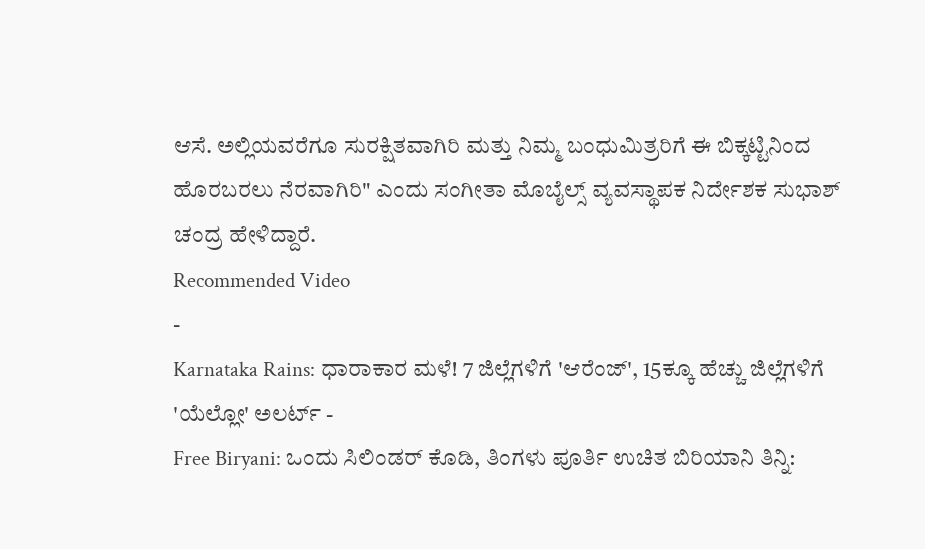ಆಸೆ. ಅಲ್ಲಿಯವರೆಗೂ ಸುರಕ್ಷಿತವಾಗಿರಿ ಮತ್ತು ನಿಮ್ಮ ಬಂಧುಮಿತ್ರರಿಗೆ ಈ ಬಿಕ್ಕಟ್ಟಿನಿಂದ ಹೊರಬರಲು ನೆರವಾಗಿರಿ" ಎಂದು ಸಂಗೀತಾ ಮೊಬೈಲ್ಸ್ ವ್ಯವಸ್ಥಾಪಕ ನಿರ್ದೇಶಕ ಸುಭಾಶ್ ಚಂದ್ರ ಹೇಳಿದ್ದಾರೆ.
Recommended Video
-
Karnataka Rains: ಧಾರಾಕಾರ ಮಳೆ! 7 ಜಿಲ್ಲೆಗಳಿಗೆ 'ಆರೆಂಜ್', 15ಕ್ಕೂ ಹೆಚ್ಚು ಜಿಲ್ಲೆಗಳಿಗೆ 'ಯೆಲ್ಲೋ' ಅಲರ್ಟ್ -
Free Biryani: ಒಂದು ಸಿಲಿಂಡರ್ ಕೊಡಿ, ತಿಂಗಳು ಪೂರ್ತಿ ಉಚಿತ ಬಿರಿಯಾನಿ ತಿನ್ನಿ: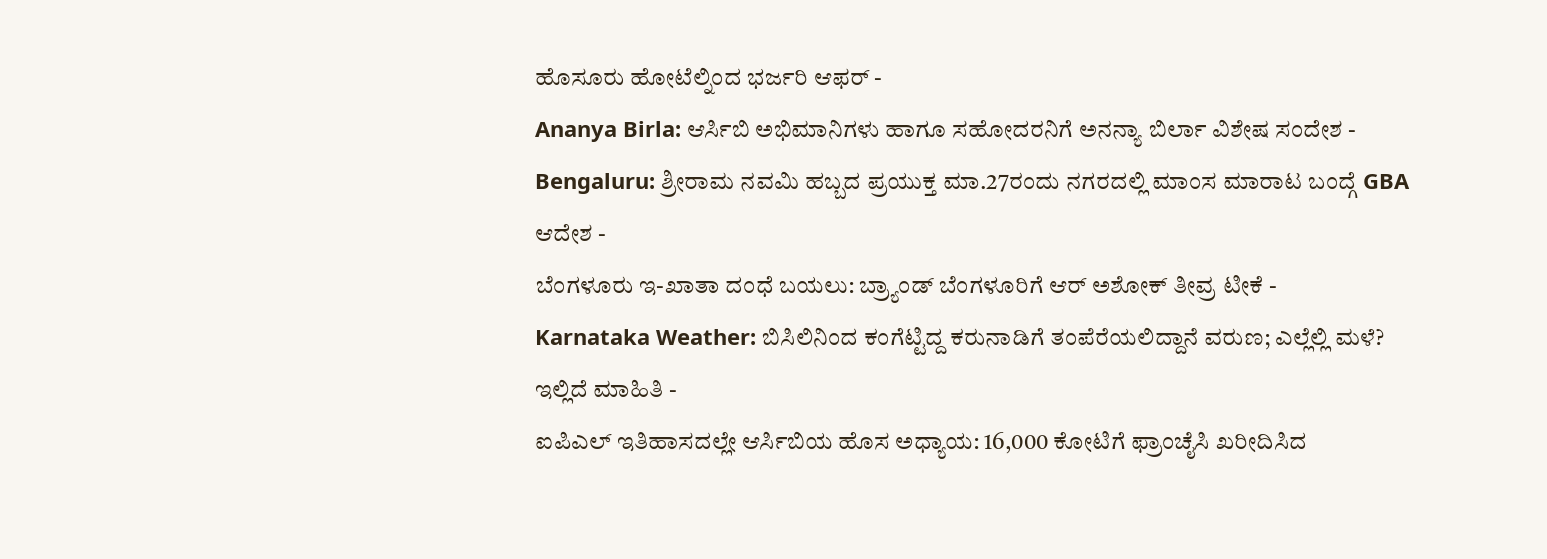ಹೊಸೂರು ಹೋಟೆಲ್ನಿಂದ ಭರ್ಜರಿ ಆಫರ್ -
Ananya Birla: ಆರ್ಸಿಬಿ ಅಭಿಮಾನಿಗಳು ಹಾಗೂ ಸಹೋದರನಿಗೆ ಅನನ್ಯಾ ಬಿರ್ಲಾ ವಿಶೇಷ ಸಂದೇಶ -
Bengaluru: ಶ್ರೀರಾಮ ನವಮಿ ಹಬ್ಬದ ಪ್ರಯುಕ್ತ ಮಾ.27ರಂದು ನಗರದಲ್ಲಿ ಮಾಂಸ ಮಾರಾಟ ಬಂದ್ಗೆ GBA ಆದೇಶ -
ಬೆಂಗಳೂರು ಇ-ಖಾತಾ ದಂಧೆ ಬಯಲು: ಬ್ರ್ಯಾಂಡ್ ಬೆಂಗಳೂರಿಗೆ ಆರ್ ಅಶೋಕ್ ತೀವ್ರ ಟೀಕೆ -
Karnataka Weather: ಬಿಸಿಲಿನಿಂದ ಕಂಗೆಟ್ಟಿದ್ದ ಕರುನಾಡಿಗೆ ತಂಪೆರೆಯಲಿದ್ದಾನೆ ವರುಣ; ಎಲ್ಲೆಲ್ಲಿ ಮಳೆ? ಇಲ್ಲಿದೆ ಮಾಹಿತಿ -
ಐಪಿಎಲ್ ಇತಿಹಾಸದಲ್ಲೇ ಆರ್ಸಿಬಿಯ ಹೊಸ ಅಧ್ಯಾಯ: 16,000 ಕೋಟಿಗೆ ಫ್ರಾಂಚೈಸಿ ಖರೀದಿಸಿದ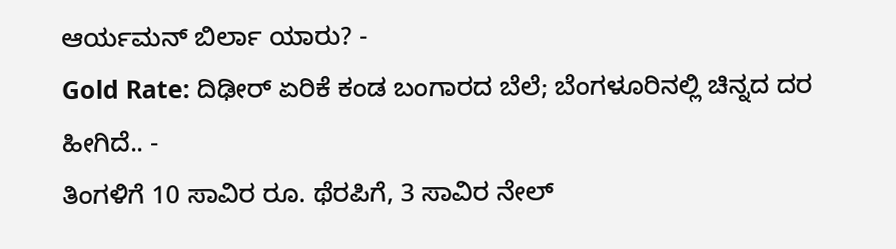ಆರ್ಯಮನ್ ಬಿರ್ಲಾ ಯಾರು? -
Gold Rate: ದಿಢೀರ್ ಏರಿಕೆ ಕಂಡ ಬಂಗಾರದ ಬೆಲೆ; ಬೆಂಗಳೂರಿನಲ್ಲಿ ಚಿನ್ನದ ದರ ಹೀಗಿದೆ.. -
ತಿಂಗಳಿಗೆ 10 ಸಾವಿರ ರೂ. ಥೆರಪಿಗೆ, 3 ಸಾವಿರ ನೇಲ್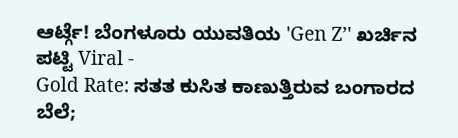ಆರ್ಟ್ಗೆ! ಬೆಂಗಳೂರು ಯುವತಿಯ 'Gen Z’' ಖರ್ಚಿನ ಪಟ್ಟಿ Viral -
Gold Rate: ಸತತ ಕುಸಿತ ಕಾಣುತ್ತಿರುವ ಬಂಗಾರದ ಬೆಲೆ;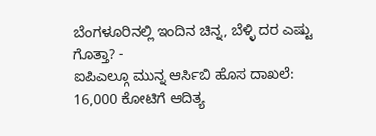ಬೆಂಗಳೂರಿನಲ್ಲಿ ಇಂದಿನ ಚಿನ್ನ, ಬೆಳ್ಳಿ ದರ ಎಷ್ಟು ಗೊತ್ತಾ? -
ಐಪಿಎಲ್ಗೂ ಮುನ್ನ ಆರ್ಸಿಬಿ ಹೊಸ ದಾಖಲೆ: 16,000 ಕೋಟಿಗೆ ಆದಿತ್ಯ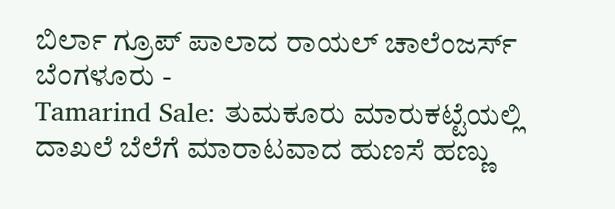ಬಿರ್ಲಾ ಗ್ರೂಪ್ ಪಾಲಾದ ರಾಯಲ್ ಚಾಲೆಂಜರ್ಸ್ ಬೆಂಗಳೂರು -
Tamarind Sale: ತುಮಕೂರು ಮಾರುಕಟ್ಟೆಯಲ್ಲಿ ದಾಖಲೆ ಬೆಲೆಗೆ ಮಾರಾಟವಾದ ಹುಣಸೆ ಹಣ್ಣು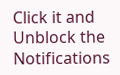Click it and Unblock the Notifications